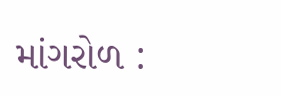માંગરોળ :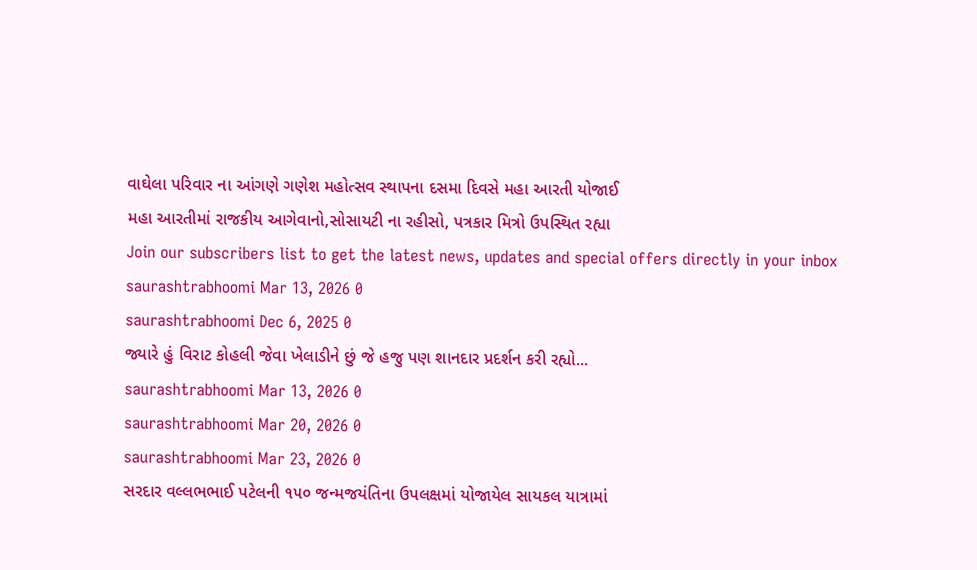વાઘેલા પરિવાર ના આંગણે ગણેશ મહોત્સવ સ્થાપના દસમા દિવસે મહા આરતી યોજાઈ
મહા આરતીમાં રાજકીય આગેવાનો,સોસાયટી ના રહીસો, પત્રકાર મિત્રો ઉપસ્થિત રહ્યા
Join our subscribers list to get the latest news, updates and special offers directly in your inbox
saurashtrabhoomi Mar 13, 2026 0
saurashtrabhoomi Dec 6, 2025 0
જ્યારે હું વિરાટ કોહલી જેવા ખેલાડીને છું જે હજુ પણ શાનદાર પ્રદર્શન કરી રહ્યો...
saurashtrabhoomi Mar 13, 2026 0
saurashtrabhoomi Mar 20, 2026 0
saurashtrabhoomi Mar 23, 2026 0
સરદાર વલ્લભભાઈ પટેલની ૧૫૦ જન્મજયંતિના ઉપલક્ષમાં યોજાયેલ સાયકલ યાત્રામાં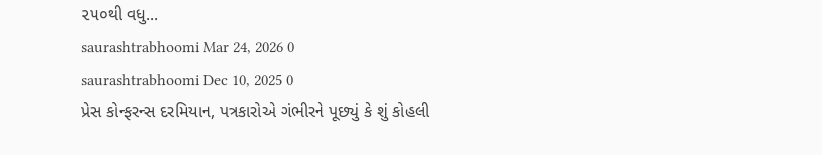૨૫૦થી વધુ...
saurashtrabhoomi Mar 24, 2026 0
saurashtrabhoomi Dec 10, 2025 0
પ્રેસ કોન્ફરન્સ દરમિયાન, પત્રકારોએ ગંભીરને પૂછ્યું કે શું કોહલી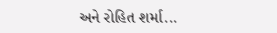અને રોહિત શર્મા...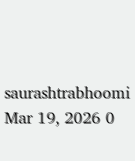saurashtrabhoomi Mar 19, 2026 0